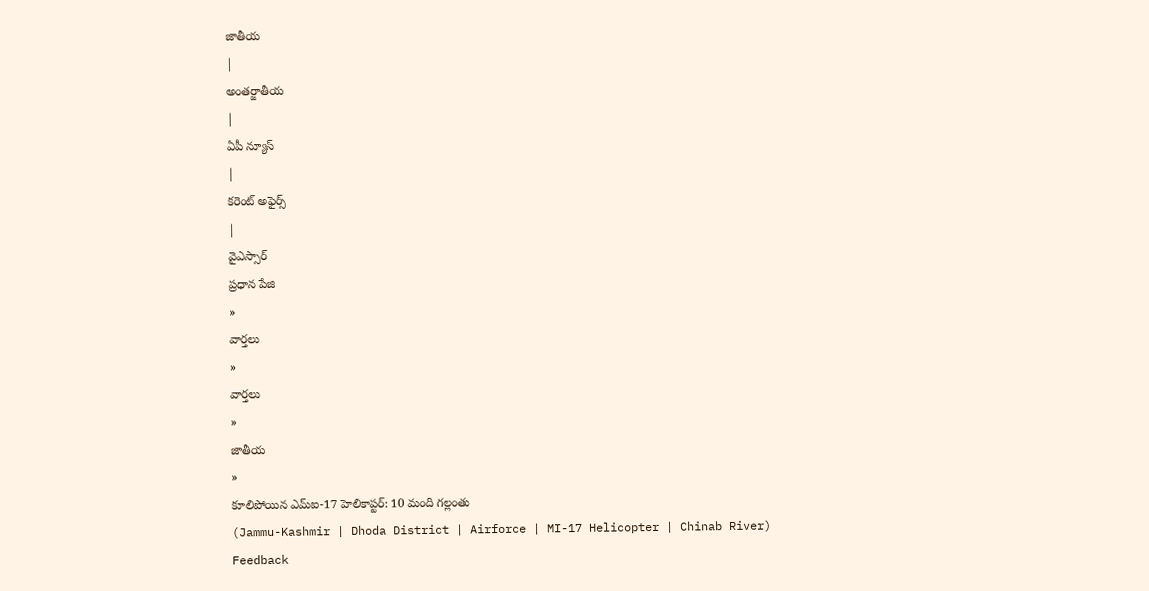జాతీయ
|
అంతర్జాతీయ
|
ఏపీ న్యూస్
|
కరెంట్ అఫైర్స్
|
వైఎస్సార్
ప్రధాన పేజి
»
వార్తలు
»
వార్తలు
»
జాతీయ
»
కూలిపోయిన ఎమ్ఐ-17 హెలికాప్టర్: 10 మంది గల్లంతు
(Jammu-Kashmir | Dhoda District | Airforce | MI-17 Helicopter | Chinab River)
Feedback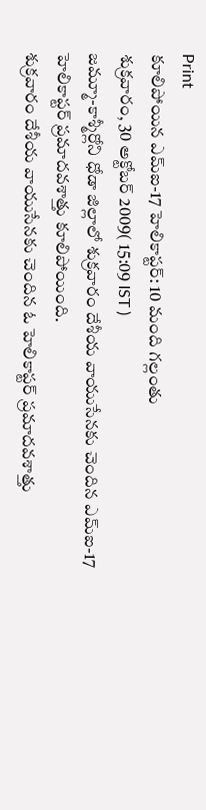Print
కూలిపోయిన ఎమ్ఐ-17 హెలికాప్టర్: 10 మంది గల్లంతు
శుక్రవారం, 30 అక్టోబర్ 2009( 15:09 IST )
జమ్మూ-కాశ్మీర్లోని ధోడా జిల్లాలో శుక్రవారం దేశీయ వాయుసేనకు చెందిన ఎమ్ఐ-17 హెలికాప్టర్ ప్రమాదవశాత్తు కూలిపోయింది.
శుక్రవారం దేశీయ వాయుసేనకు చెందిన ఓ హెలికాప్టర్ ప్రమాదవశాత్తు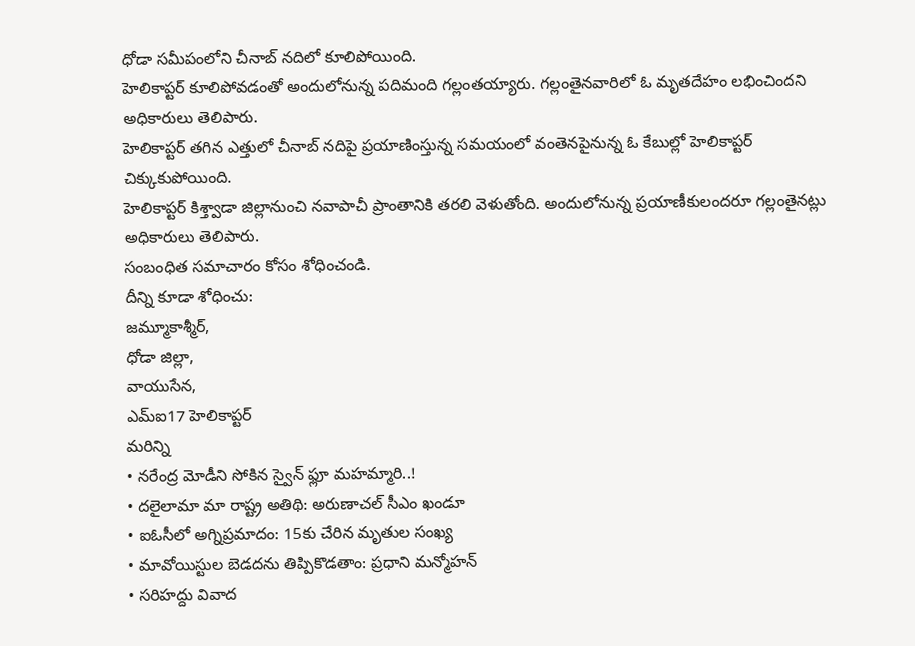ధోడా సమీపంలోని చీనాబ్ నదిలో కూలిపోయింది.
హెలికాప్టర్ కూలిపోవడంతో అందులోనున్న పదిమంది గల్లంతయ్యారు. గల్లంతైనవారిలో ఓ మృతదేహం లభించిందని అధికారులు తెలిపారు.
హెలికాప్టర్ తగిన ఎత్తులో చీనాబ్ నదిపై ప్రయాణింస్తున్న సమయంలో వంతెనపైనున్న ఓ కేబుల్లో హెలికాప్టర్ చిక్కుకుపోయింది.
హెలికాప్టర్ కిశ్త్వాడా జిల్లానుంచి నవాపాచీ ప్రాంతానికి తరలి వెళుతోంది. అందులోనున్న ప్రయాణీకులందరూ గల్లంతైనట్లు అధికారులు తెలిపారు.
సంబంధిత సమాచారం కోసం శోధించండి.
దీన్ని కూడా శోధించు:
జమ్మూకాశ్మీర్,
ధోడా జిల్లా,
వాయుసేన,
ఎమ్ఐ17 హెలికాప్టర్
మరిన్ని
• నరేంద్ర మోడీని సోకిన స్వైన్ ఫ్లూ మహమ్మారి..!
• దలైలామా మా రాష్ట్ర అతిథి: అరుణాచల్ సీఎం ఖండూ
• ఐఓసీలో అగ్నిప్రమాదం: 15కు చేరిన మృతుల సంఖ్య
• మావోయిస్టుల బెడదను తిప్పికొడతాం: ప్రధాని మన్మోహన్
• సరిహద్దు వివాద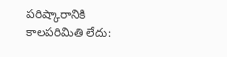పరిష్కారానికి కాలపరిమితి లేదు: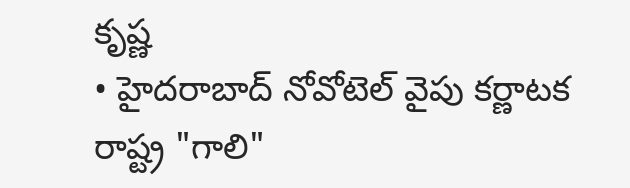కృష్ణ
• హైదరాబాద్ నోవోటెల్ వైపు కర్ణాటక రాష్ట్ర "గాలి"